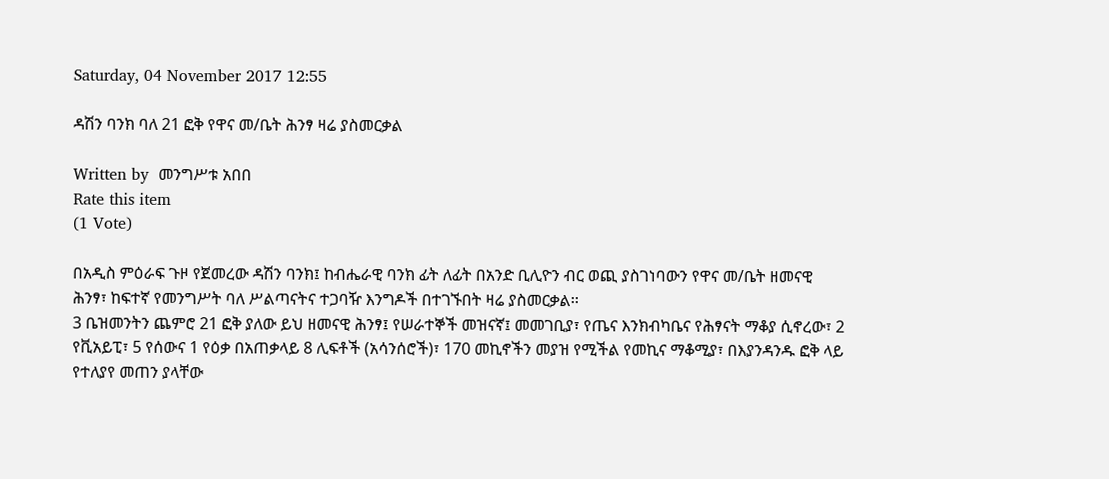Saturday, 04 November 2017 12:55

ዳሽን ባንክ ባለ 21 ፎቅ የዋና መ/ቤት ሕንፃ ዛሬ ያስመርቃል

Written by  መንግሥቱ አበበ
Rate this item
(1 Vote)

በአዲስ ምዕራፍ ጉዞ የጀመረው ዳሽን ባንክ፤ ከብሔራዊ ባንክ ፊት ለፊት በአንድ ቢሊዮን ብር ወጪ ያስገነባውን የዋና መ/ቤት ዘመናዊ ሕንፃ፣ ከፍተኛ የመንግሥት ባለ ሥልጣናትና ተጋባዥ እንግዶች በተገኙበት ዛሬ ያስመርቃል፡፡
3 ቤዝመንትን ጨምሮ 21 ፎቅ ያለው ይህ ዘመናዊ ሕንፃ፤ የሠራተኞች መዝናኛ፤ መመገቢያ፣ የጤና እንክብካቤና የሕፃናት ማቆያ ሲኖረው፣ 2 የቪአይፒ፣ 5 የሰውና 1 የዕቃ በአጠቃላይ 8 ሊፍቶች (አሳንሰሮች)፣ 170 መኪኖችን መያዝ የሚችል የመኪና ማቆሚያ፣ በእያንዳንዱ ፎቅ ላይ የተለያየ መጠን ያላቸው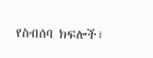የስብሰባ ክፍሎች፣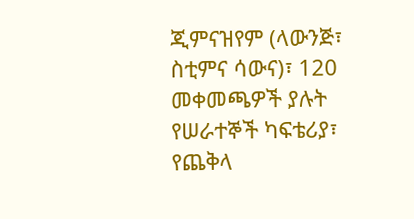ጂምናዝየም (ላውንጅ፣ ስቲምና ሳውና)፣ 120 መቀመጫዎች ያሉት የሠራተኞች ካፍቴሪያ፣ የጨቅላ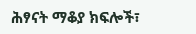ሕፃናት ማቆያ ክፍሎች፣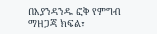በእያንዳንዱ ፎቅ የምግብ ማዘጋጃ ክፍል፣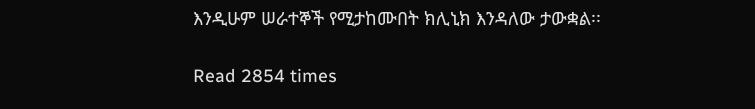እንዲሁም ሠራተኞች የሚታከሙበት ክሊኒክ እንዳለው ታውቋል፡፡

Read 2854 times